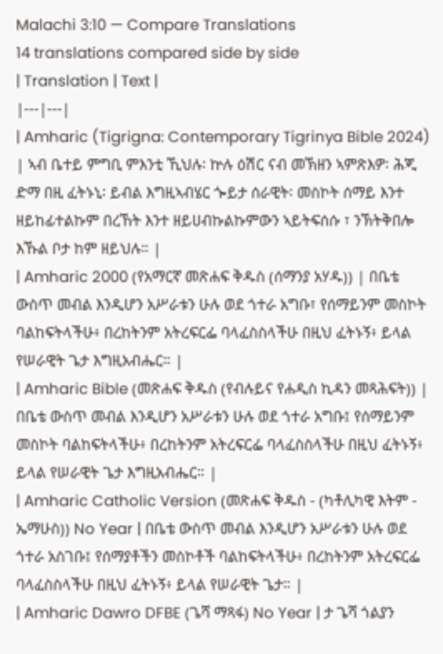Malachi 3:10 — Compare Translations
14 translations compared side by side
| Translation | Text |
|---|---|
| Amharic (Tigrigna: Contemporary Tigrinya Bible 2024) | ኣብ ቤተይ ምግቢ ምእንቲ ኺህሉ፡ ኵሉ ዕሽር ናብ መኽዘን ኣምጽእዎ፡ ሕጂ ድማ በዚ ፈትኑኒ፡ ይብል እግዚኣብሄር ጐይታ ሰራዊት፡ መስኮት ሰማይ እንተ ዘይከፊተልኩም በረኸት እንተ ዘይሀብኩልኩምውን ኣይትፍሰሱ ፣ ንኽትቅበሎ እኹል ቦታ ከም ዘይህሉ። |
| Amharic 2000 (የአማርኛ መጽሐፍ ቅዱስ (ሰማንያ አሃዱ)) | በቤቴ ውስጥ መብል እንዲሆን አሥራቱን ሁሉ ወደ ጎተራ አግቡ፣ የሰማይንም መስኮት ባልከፍትላችሁ፥ በረከትንም አትረፍርፌ ባላፈስስላችሁ በዚህ ፈትኑኝ፥ ይላል የሠራዊት ጌታ እግዚአብሔር። |
| Amharic Bible (መጽሐፍ ቅዱስ (የብሉይና የሐዲስ ኪዳን መጻሕፍት)) | በቤቴ ውስጥ መብል እንዲሆን አሥራቱን ሁሉ ወደ ጎተራ አግቡ፤ የሰማይንም መስኮት ባልከፍትላችሁ፥ በረከትንም አትረፍርፌ ባላፈስስላችሁ በዚህ ፈትኑኝ፥ ይላል የሠራዊት ጌታ እግዚአብሔር። |
| Amharic Catholic Version (መጽሐፍ ቅዱስ - (ካቶሊካዊ እትም - ኤማሁስ)) No Year | በቤቴ ውስጥ መብል እንዲሆን አሥራቱን ሁሉ ወደ ጎተራ አስገቡ፤ የሰማያቶችን መስኮቶች ባልከፍትላችሁ፥ በረከትንም አትረፍርፌ ባላፈስስላችሁ በዚህ ፈትኑኝ፥ ይላል የሠራዊት ጌታ። |
| Amharic Dawro DFBE (ጌሻ ማጻፋ) No Year | ታ ጌሻ ጎልያን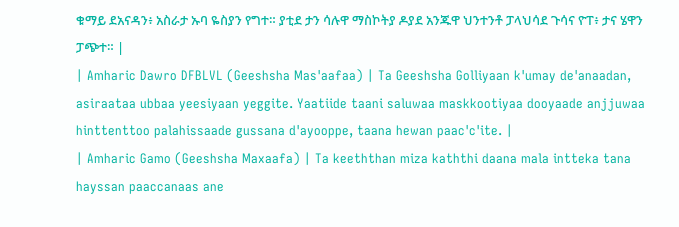ቁማይ ደአናዳን፥ አስራታ ኡባ ዬስያን የግተ። ያቲደ ታን ሳሉዋ ማስኮትያ ዶያደ አንጁዋ ህንተንቶ ፓላህሳደ ጉሳና ዮፐ፥ ታና ሄዋን ፓጭተ። |
| Amharic Dawro DFBLVL (Geeshsha Mas'aafaa) | Ta Geeshsha Golliyaan k'umay de'anaadan, asiraataa ubbaa yeesiyaan yeggite. Yaatiide taani saluwaa maskkootiyaa dooyaade anjjuwaa hinttenttoo palahissaade gussana d'ayooppe, taana hewan paac'c'ite. |
| Amharic Gamo (Geeshsha Maxaafa) | Ta keeththan miza kaththi daana mala intteka tana hayssan paaccanaas ane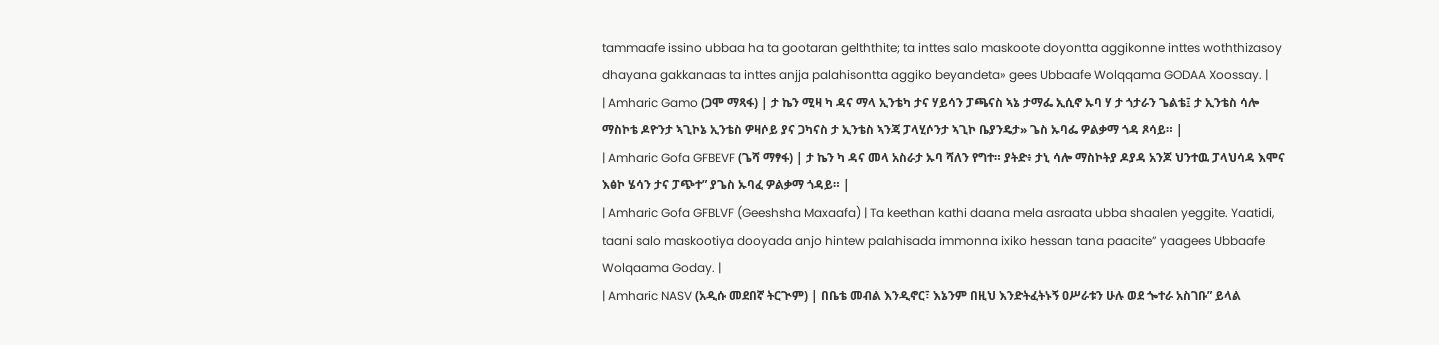tammaafe issino ubbaa ha ta gootaran gelththite; ta inttes salo maskoote doyontta aggikonne inttes woththizasoy dhayana gakkanaas ta inttes anjja palahisontta aggiko beyandeta» gees Ubbaafe Wolqqama GODAA Xoossay. |
| Amharic Gamo (ጋሞ ማጻፋ) | ታ ኬን ሚዛ ካ ዳና ማላ ኢንቴካ ታና ሃይሳን ፓጫናስ ኣኔ ታማፌ ኢሲኖ ኡባ ሃ ታ ጎታራን ጌልቴ፤ ታ ኢንቴስ ሳሎ ማስኮቴ ዶዮንታ ኣጊኮኔ ኢንቴስ ዎዛሶይ ያና ጋካናስ ታ ኢንቴስ ኣንጃ ፓላሂሶንታ ኣጊኮ ቤያንዴታ» ጌስ ኡባፌ ዎልቃማ ጎዳ ጾሳይ። |
| Amharic Gofa GFBEVF (ጌሻ ማፃፋ) | ታ ኬን ካ ዳና መላ አስራታ ኡባ ሻለን የግተ። ያትድ፥ ታኒ ሳሎ ማስኮትያ ዶያዳ አንጆ ህንተዉ ፓላህሳዳ እሞና እፅኮ ሄሳን ታና ፓጭተ” ያጌስ ኡባፈ ዎልቃማ ጎዳይ። |
| Amharic Gofa GFBLVF (Geeshsha Maxaafa) | Ta keethan kathi daana mela asraata ubba shaalen yeggite. Yaatidi, taani salo maskootiya dooyada anjo hintew palahisada immonna ixiko hessan tana paacite” yaagees Ubbaafe Wolqaama Goday. |
| Amharic NASV (አዲሱ መደበኛ ትርጒም) | በቤቴ መብል እንዲኖር፣ እኔንም በዚህ እንድትፈትኑኝ ዐሥራቱን ሁሉ ወደ ጐተራ አስገቡ” ይላል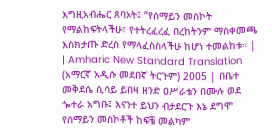እግዚአብሔር ጸባኦት፤ “የሰማይን መስኮት የማልከፍትላችሁ፣ የተትረፈረፈ በረከትንም ማስቀመጫ እስክታጡ ድረስ የማላፈስስላችሁ ከሆነ ተመልከቱ። |
| Amharic New Standard Translation (አማርኛ አዲሱ መደበኛ ትርጉም) 2005 | በቤተ መቅደሴ ሲሳይ ይበዛ ዘንድ ዐሥራቴን በሙሉ ወደ ጐተራ አግቡ፤ እናንተ ይህን ብታደርጉ እኔ ደግሞ የሰማይን መስኮቶች ከፍቼ መልካም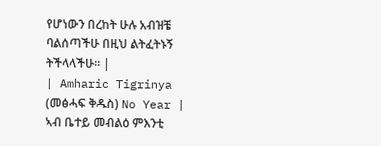የሆነውን በረከት ሁሉ አብዝቼ ባልሰጣችሁ በዚህ ልትፈትኑኝ ትችላላችሁ። |
| Amharic Tigrinya (መፅሓፍ ቅዱስ) No Year | ኣብ ቤተይ መብልዕ ምእንቲ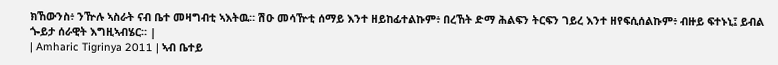ክኸውንስ፥ ንዅሉ ኣስራት ናብ ቤተ መዛግብቲ ኣእትዉ። ሽዑ መሳዅቲ ሰማይ እንተ ዘይከፊተልኩም፥ በረኸት ድማ ሕልፍን ትርፍን ገይረ እንተ ዘየፍሲሰልኩም፥ ብዙይ ፍተኑኒ፤ ይብል ጐይታ ሰራዊት እግዚኣብሄር። |
| Amharic Tigrinya 2011 | ኣብ ቤተይ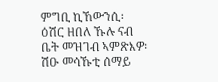ምግቢ ኪኸውንሲ፡ ዕሽር ዘበለ ኹሉ ናብ ቤት መዝገብ ኣምጽእዎ፡ ሽዑ መሳኹቲ ሰማይ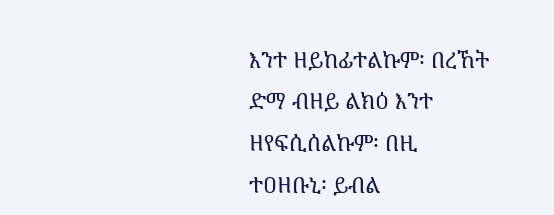እንተ ዘይከፊተልኩም፡ በረኸት ድማ ብዘይ ልክዕ እንተ ዘየፍሲሰልኩም፡ በዚ ተዐዘቡኒ፡ ይብል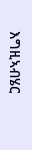እግዚኣብሄር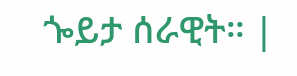ጐይታ ሰራዊት። |